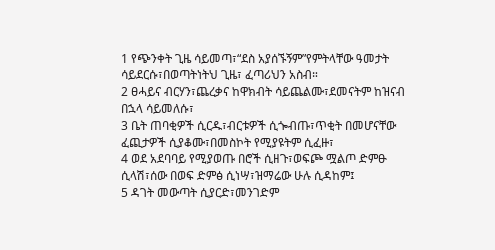1 የጭንቀት ጊዜ ሳይመጣ፣“ደስ አያሰኙኝም”የምትላቸው ዓመታት ሳይደርሱ፣በወጣትነትህ ጊዜ፣ ፈጣሪህን አስብ።
2 ፀሓይና ብርሃን፣ጨረቃና ከዋክብት ሳይጨልሙ፣ደመናትም ከዝናብ በኋላ ሳይመለሱ፣
3 ቤት ጠባቂዎች ሲርዱ፣ብርቱዎች ሲጐብጡ፣ጥቂት በመሆናቸው ፈጪታዎች ሲያቆሙ፣በመስኮት የሚያዩትም ሲፈዙ፣
4 ወደ አደባባይ የሚያወጡ በሮች ሲዘጉ፣ወፍጮ ሟልጦ ድምፁ ሲላሽ፣ሰው በወፍ ድምፅ ሲነሣ፣ዝማሬው ሁሉ ሲዳከም፤
5 ዳገት መውጣት ሲያርድ፣መንገድም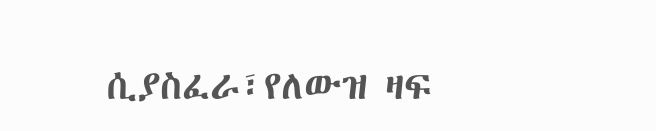ሲያስፈራ፣የለውዝ ዛፍ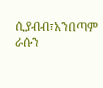ሲያብብ፣አንበጣም ራሱን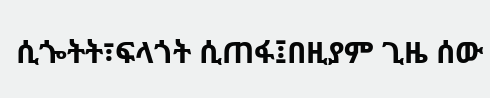ሲጐትት፣ፍላጎት ሲጠፋ፤በዚያም ጊዜ ሰው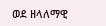ወደ ዘላለማዊ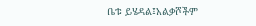ቤቱ ይሄዳል፤አልቃሾችም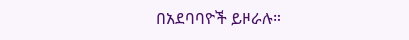በአደባባዮች ይዞራሉ።